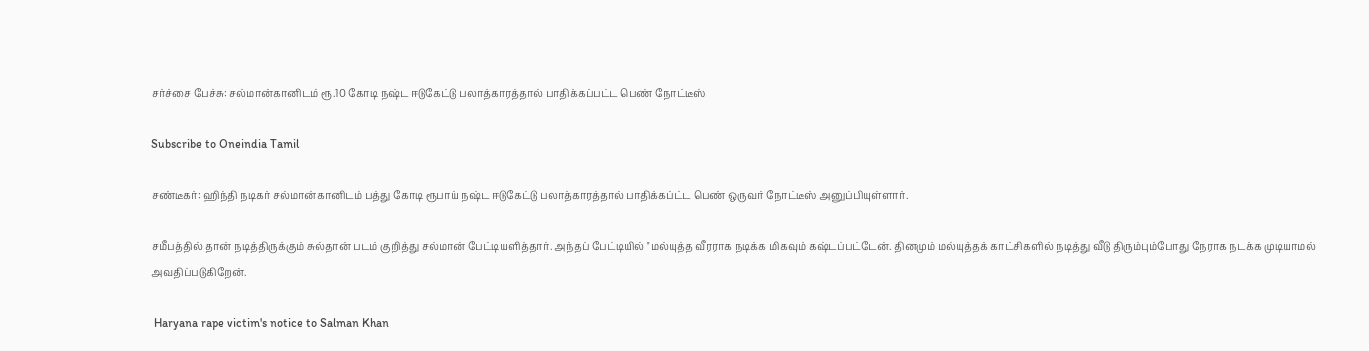சர்ச்சை பேச்சு: சல்மான்கானிடம் ரூ.10 கோடி நஷ்ட ஈடுகேட்டு பலாத்காரத்தால் பாதிக்கப்பட்ட பெண் நோட்டீஸ்

Subscribe to Oneindia Tamil

சண்டீகர்: ஹிந்தி நடிகர் சல்மான்கானிடம் பத்து கோடி ரூபாய் நஷ்ட ஈடுகேட்டு பலாத்காரத்தால் பாதிக்கப்ட்ட பெண் ஒருவர் நோட்டீஸ் அனுப்பியுள்ளார்.

சமீபத்தில் தான் நடித்திருக்கும் சுல்தான் படம் குறித்து சல்மான் பேட்டியளித்தார். அந்தப் பேட்டியில் ''மல்யுத்த வீரராக நடிக்க மிகவும் கஷ்டப்பட்டேன். தினமும் மல்யுத்தக் காட்சிகளில் நடித்து வீடு திரும்பும்போது நேராக நடக்க முடியாமல் அவதிப்படுகிறேன்.

 Haryana rape victim's notice to Salman Khan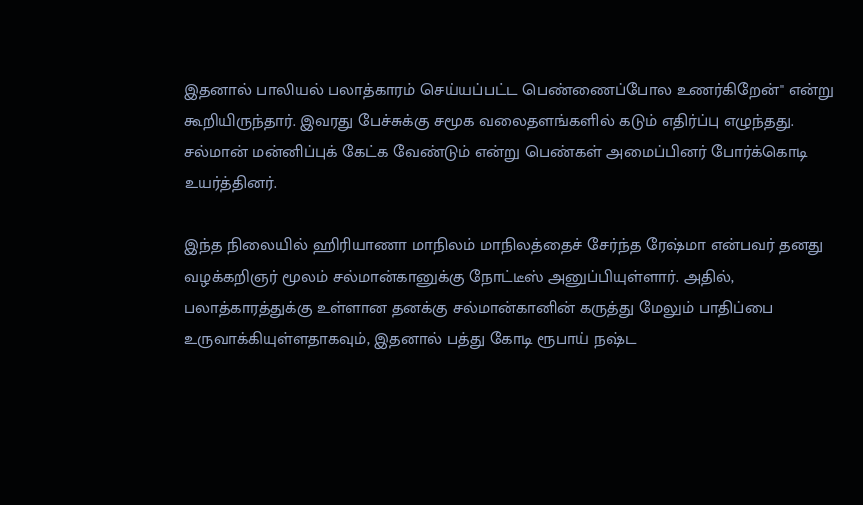இதனால் பாலியல் பலாத்காரம் செய்யப்பட்ட பெண்ணைப்போல உணர்கிறேன்'' என்று கூறியிருந்தார். இவரது பேச்சுக்கு சமூக வலைதளங்களில் கடும் எதிர்ப்பு எழுந்தது. சல்மான் மன்னிப்புக் கேட்க வேண்டும் என்று பெண்கள் அமைப்பினர் போர்க்கொடி உயர்த்தினர்.

இந்த நிலையில் ஹிரியாணா மாநிலம் மாநிலத்தைச் சேர்ந்த ரேஷ்மா என்பவர் தனது வழக்கறிஞர் மூலம் சல்மான்கானுக்கு நோட்டீஸ் அனுப்பியுள்ளார். அதில், பலாத்காரத்துக்கு உள்ளான தனக்கு சல்மான்கானின் கருத்து மேலும் பாதிப்பை உருவாக்கியுள்ளதாகவும், இதனால் பத்து கோடி ரூபாய் நஷ்ட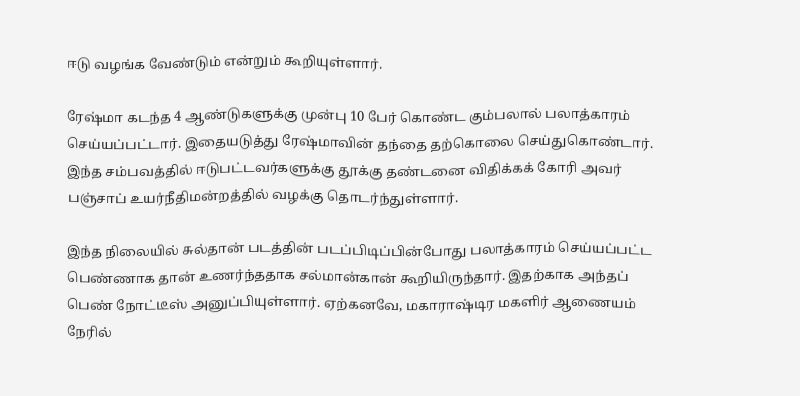ஈடு வழங்க வேண்டும் என்றும் கூறியுள்ளார்.

ரேஷ்மா கடந்த 4 ஆண்டுகளுக்கு முன்பு 10 பேர் கொண்ட கும்பலால் பலாத்காரம் செய்யப்பட்டார். இதையடுத்து ரேஷ்மாவின் தந்தை தற்கொலை செய்துகொண்டார். இந்த சம்பவத்தில் ஈடுபட்டவர்களுக்கு தூக்கு தண்டனை விதிக்கக் கோரி அவர் பஞ்சாப் உயர்நீதிமன்றத்தில் வழக்கு தொடர்ந்துள்ளார்.

இந்த நிலையில் சுல்தான் படத்தின் படப்பிடிப்பின்போது பலாத்காரம் செய்யப்பட்ட பெண்ணாக தான் உணர்ந்ததாக சல்மான்கான் கூறியிருந்தார். இதற்காக அந்தப் பெண் நோட்டீஸ் அனுப்பியுள்ளார். ஏற்கனவே, மகாராஷ்டிர மகளிர் ஆணையம் நேரில்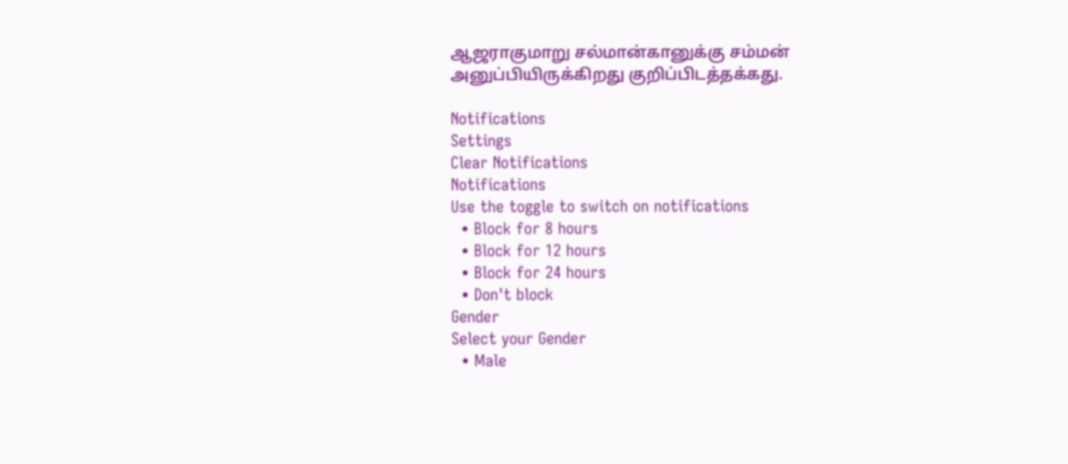ஆஜராகுமாறு சல்மான்கானுக்கு சம்மன் அனுப்பியிருக்கிறது குறிப்பிடத்தக்கது.

Notifications
Settings
Clear Notifications
Notifications
Use the toggle to switch on notifications
  • Block for 8 hours
  • Block for 12 hours
  • Block for 24 hours
  • Don't block
Gender
Select your Gender
  • Male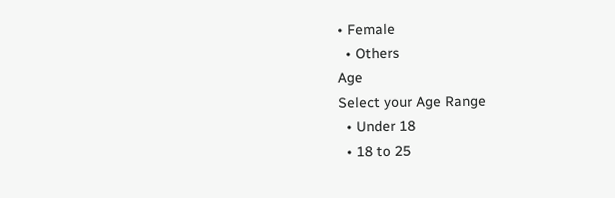• Female
  • Others
Age
Select your Age Range
  • Under 18
  • 18 to 25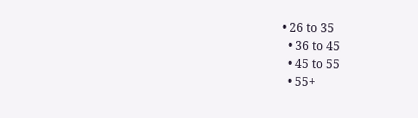• 26 to 35
  • 36 to 45
  • 45 to 55
  • 55+